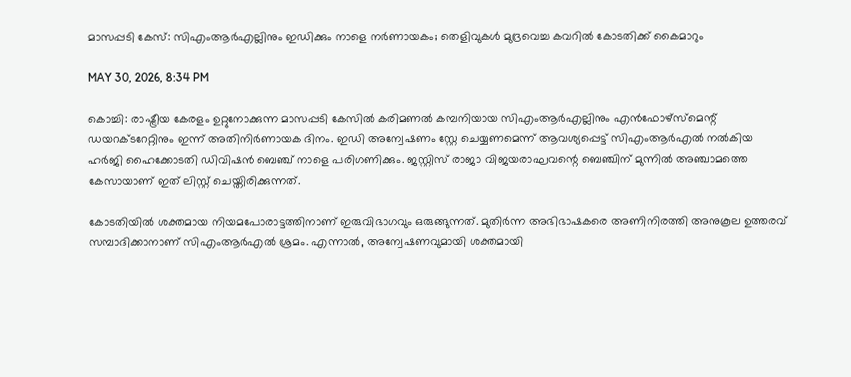മാസപ്പടി കേസ്: സിഎംആര്‍എല്ലിനും ഇഡിക്കും നാളെ നര്‍ണായകം; തെളിവുകള്‍ മുദ്രവെച്ച കവറില്‍ കോടതിക്ക് കൈമാറും

MAY 30, 2026, 8:34 PM

കൊച്ചി: രാഷ്ട്രീയ കേരളം ഉറ്റുനോക്കുന്ന മാസപ്പടി കേസില്‍ കരിമണല്‍ കമ്പനിയായ സിഎംആര്‍എല്ലിനും എന്‍ഫോഴ്‌സ്‌മെന്റ് ഡയറക്ടറേറ്റിനും ഇന്ന് അതിനിര്‍ണായക ദിനം. ഇഡി അന്വേഷണം സ്റ്റേ ചെയ്യണമെന്ന് ആവശ്യപ്പെട്ട് സിഎംആര്‍എല്‍ നല്‍കിയ ഹര്‍ജി ഹൈക്കോടതി ഡിവിഷന്‍ ബെഞ്ച് നാളെ പരിഗണിക്കും. ജസ്റ്റിസ് രാജാ വിജയരാഘവന്റെ ബെഞ്ചിന് മുന്നില്‍ അഞ്ചാമത്തെ കേസായാണ് ഇത് ലിസ്റ്റ് ചെയ്തിരിക്കുന്നത്.

കോടതിയില്‍ ശക്തമായ നിയമപോരാട്ടത്തിനാണ് ഇരുവിഭാഗവും ഒരുങ്ങുന്നത്. മുതിര്‍ന്ന അഭിഭാഷകരെ അണിനിരത്തി അനുകൂല ഉത്തരവ് സമ്പാദിക്കാനാണ് സിഎംആര്‍എല്‍ ശ്രമം. എന്നാല്‍, അന്വേഷണവുമായി ശക്തമായി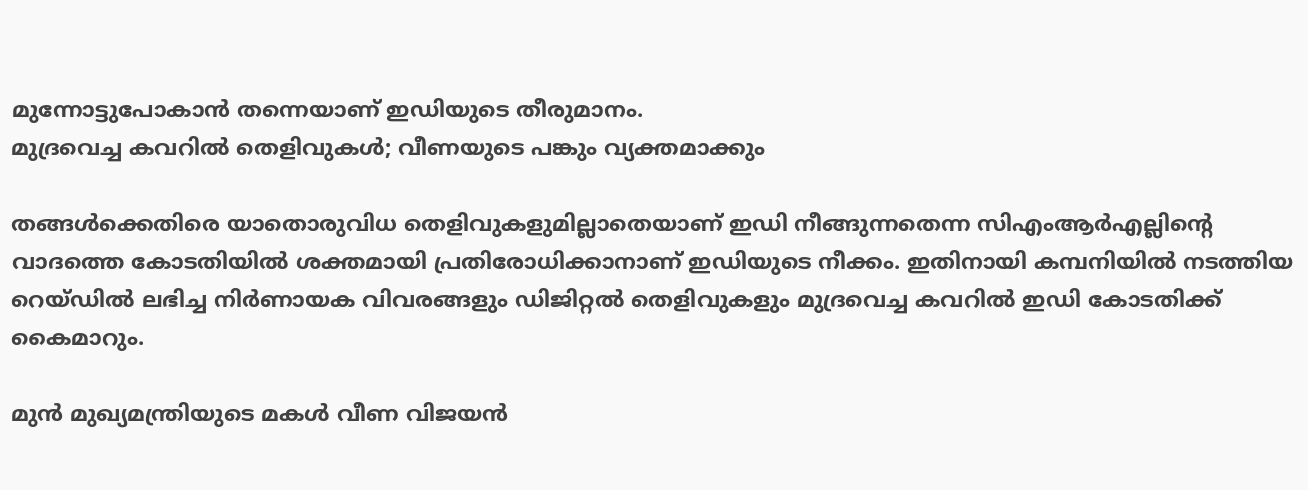മുന്നോട്ടുപോകാന്‍ തന്നെയാണ് ഇഡിയുടെ തീരുമാനം.
മുദ്രവെച്ച കവറില്‍ തെളിവുകള്‍; വീണയുടെ പങ്കും വ്യക്തമാക്കും

തങ്ങള്‍ക്കെതിരെ യാതൊരുവിധ തെളിവുകളുമില്ലാതെയാണ് ഇഡി നീങ്ങുന്നതെന്ന സിഎംആര്‍എല്ലിന്റെ വാദത്തെ കോടതിയില്‍ ശക്തമായി പ്രതിരോധിക്കാനാണ് ഇഡിയുടെ നീക്കം. ഇതിനായി കമ്പനിയില്‍ നടത്തിയ റെയ്ഡില്‍ ലഭിച്ച നിര്‍ണായക വിവരങ്ങളും ഡിജിറ്റല്‍ തെളിവുകളും മുദ്രവെച്ച കവറില്‍ ഇഡി കോടതിക്ക് കൈമാറും.

മുന്‍ മുഖ്യമന്ത്രിയുടെ മകള്‍ വീണ വിജയന്‍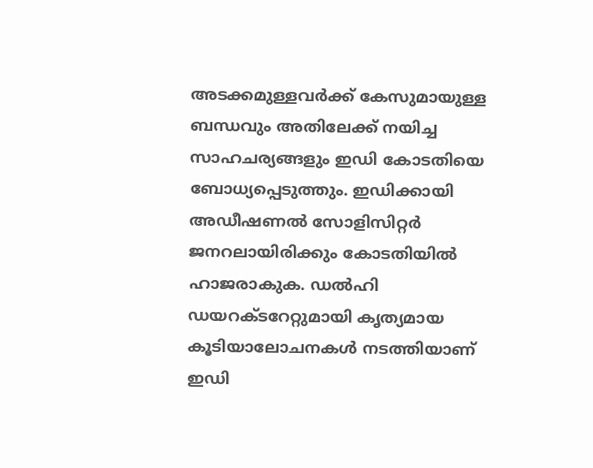അടക്കമുള്ളവര്‍ക്ക് കേസുമായുള്ള ബന്ധവും അതിലേക്ക് നയിച്ച സാഹചര്യങ്ങളും ഇഡി കോടതിയെ ബോധ്യപ്പെടുത്തും. ഇഡിക്കായി അഡീഷണല്‍ സോളിസിറ്റര്‍ ജനറലായിരിക്കും കോടതിയില്‍ ഹാജരാകുക. ഡല്‍ഹി ഡയറക്ടറേറ്റുമായി കൃത്യമായ കൂടിയാലോചനകള്‍ നടത്തിയാണ് ഇഡി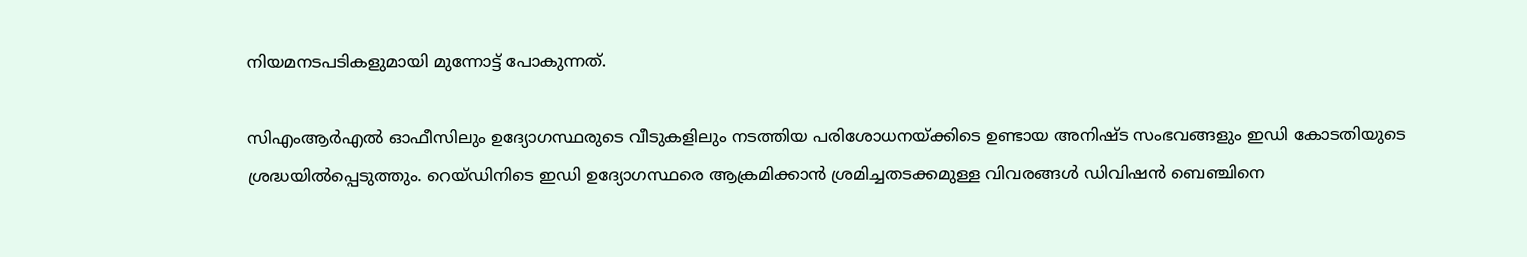നിയമനടപടികളുമായി മുന്നോട്ട് പോകുന്നത്.

സിഎംആര്‍എല്‍ ഓഫീസിലും ഉദ്യോഗസ്ഥരുടെ വീടുകളിലും നടത്തിയ പരിശോധനയ്ക്കിടെ ഉണ്ടായ അനിഷ്ട സംഭവങ്ങളും ഇഡി കോടതിയുടെ ശ്രദ്ധയില്‍പ്പെടുത്തും. റെയ്ഡിനിടെ ഇഡി ഉദ്യോഗസ്ഥരെ ആക്രമിക്കാന്‍ ശ്രമിച്ചതടക്കമുള്ള വിവരങ്ങള്‍ ഡിവിഷന്‍ ബെഞ്ചിനെ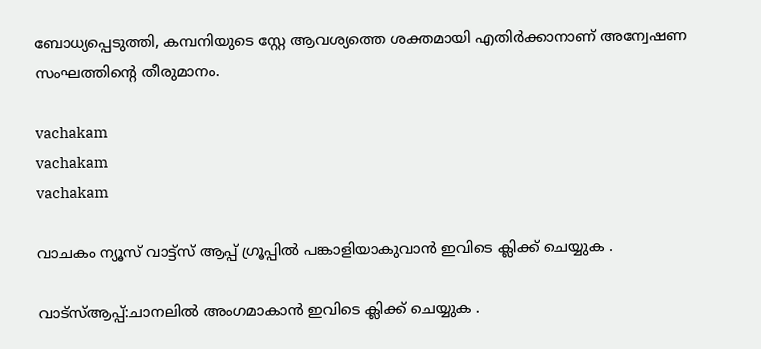ബോധ്യപ്പെടുത്തി, കമ്പനിയുടെ സ്റ്റേ ആവശ്യത്തെ ശക്തമായി എതിര്‍ക്കാനാണ് അന്വേഷണ സംഘത്തിന്റെ തീരുമാനം.

vachakam
vachakam
vachakam

വാചകം ന്യൂസ് വാട്ട്സ് ആപ്പ് ഗ്രൂപ്പിൽ പങ്കാളിയാകുവാൻ ഇവിടെ ക്ലിക്ക് ചെയ്യുക .

വാട്സ്ആപ്പ്:ചാനലിൽ അംഗമാകാൻ ഇവിടെ ക്ലിക്ക് ചെയ്യുക .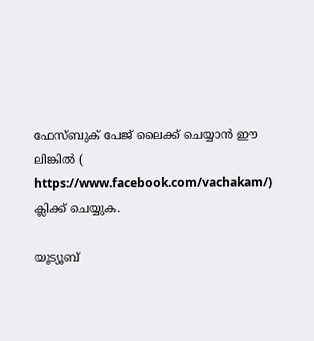ഫേസ്ബുക് പേജ് ലൈക്ക് ചെയ്യാൻ ഈ ലിങ്കിൽ (
https://www.facebook.com/vachakam/) ക്ലിക്ക് ചെയ്യുക.

യൂട്യൂബ്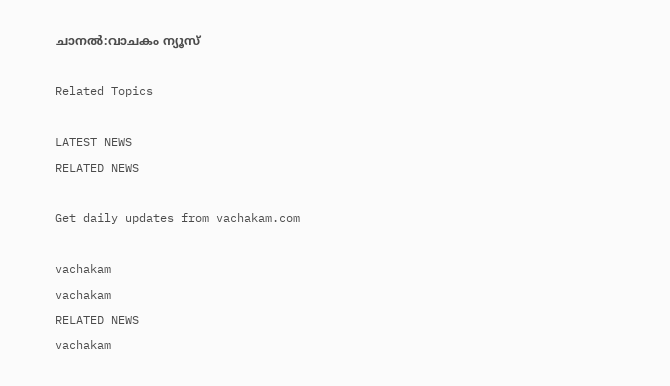ചാനൽ:വാചകം ന്യൂസ്

Related Topics

LATEST NEWS
RELATED NEWS

Get daily updates from vachakam.com

vachakam
vachakam
RELATED NEWS
vachakam